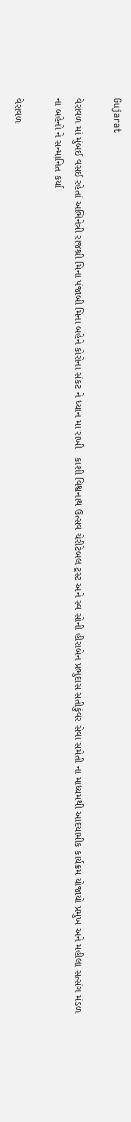Gujarat

વેરાવળ માં મુંબઈ વસઈ રહેતાં અભિનેત્રી રાજશ્રી મિના પંજાબી મિના બહેને કોરોના સંકટ ને ધ્યાન મા રાખી   કાશી વિશ્વનાથ ઉત્સવ ચેરીટેબલ ટ્રસ્ટ અને સ્વ સોની હીરાબેન પ્રભુદાસ સતીકુંવર સેવા સમેતી ના માધ્યમથી આદયામીક કાર્યક્રમ યોજાયો પ્રમુખ અને મહીલા સત્સંગ મંડળ ના બહેનો ને સન્માનિત કર્યા

વેરાવળ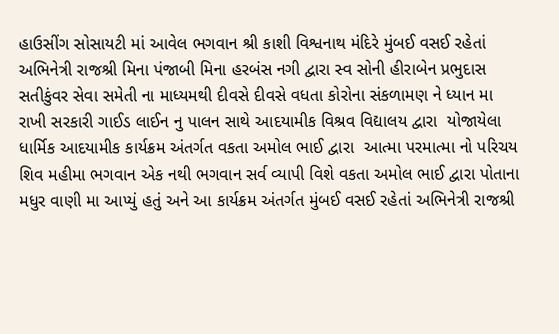હાઉસીંગ સોસાયટી માં આવેલ ભગવાન શ્રી કાશી વિશ્વનાથ મંદિરે મુંબઈ વસઈ રહેતાં અભિનેત્રી રાજશ્રી મિના પંજાબી મિના હરબંસ નગી દ્વારા સ્વ સોની હીરાબેન પ્રભુદાસ સતીકુંવર સેવા સમેતી ના માધ્યમથી દીવસે દીવસે વધતા કોરોના સંકળામણ ને ધ્યાન મા રાખી સરકારી ગાઈડ લાઈન નુ પાલન સાથે આદયામીક વિશ્રવ વિદ્યાલય દ્વારા  યોજાયેલા ધાર્મિક આદયામીક કાર્યક્રમ અંતર્ગત વકતા અમોલ ભાઈ દ્વારા  આત્મા પરમાત્મા નો પરિચય શિવ મહીમા ભગવાન એક નથી ભગવાન સર્વ વ્યાપી વિશે વકતા અમોલ ભાઈ દ્વારા પોતાના મધુર વાણી મા આપ્યું હતું અને આ કાર્યક્રમ અંતર્ગત મુંબઈ વસઈ રહેતાં અભિનેત્રી રાજશ્રી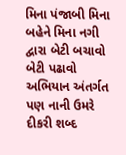મિના પંજાબી મિના બહેને મિના નગી દ્વારા બેટી બચાવો બેટી પઢાવો અભિયાન અંતર્ગત પણ નાની ઉમરે દીકરી શબ્દ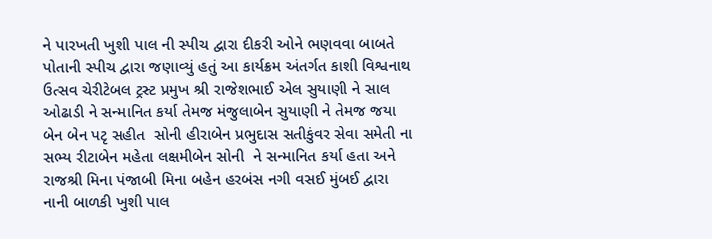ને પારખતી ખુશી પાલ ની સ્પીચ દ્વારા દીકરી ઓને ભણવવા બાબતે પોતાની સ્પીચ દ્વારા જણાવ્યું હતું આ કાર્યક્રમ અંતર્ગત કાશી વિશ્વનાથ ઉત્સવ ચેરીટેબલ ટ્રસ્ટ પ્રમુખ શ્રી રાજેશભાઈ એલ સુયાણી ને સાલ ઓઢાડી ને સન્માનિત કર્યા તેમજ મંજુલાબેન સુયાણી ને તેમજ જયા બેન બેન પટૃ સહીત  સોની હીરાબેન પ્રભુદાસ સતીકુંવર સેવા સમેતી ના સભ્ય રીટાબેન મહેતા લક્ષમીબેન સોની  ને સન્માનિત કર્યા હતા અને રાજશ્રી મિના પંજાબી મિના બહેન હરબંસ નગી વસઈ મુંબઈ દ્વારા નાની બાળકી ખુશી પાલ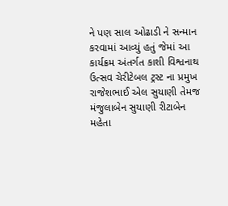ને પણ સાલ ઓઢાડી ને સન્માન કરવામાં આવ્યું હતું જેમાં આ કાર્યક્રમ અંતર્ગત કાશી વિશ્વનાથ ઉત્સવ ચેરીટેબલ ટ્રસ્ટ ના પ્રમુખ રાજેશભાઈ એલ સુયાણી તેમજ મંજુલાબેન સુયાણી રીટાબેન મહેતા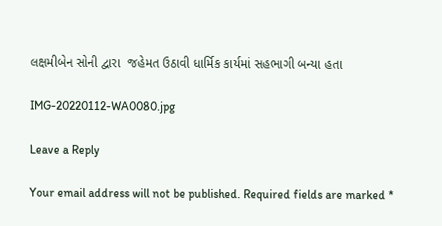લક્ષમીબેન સોની દ્વારા  જહેમત ઉઠાવી ધાર્મિક કાર્યમાં સહભાગી બન્યા હતા

IMG-20220112-WA0080.jpg

Leave a Reply

Your email address will not be published. Required fields are marked *